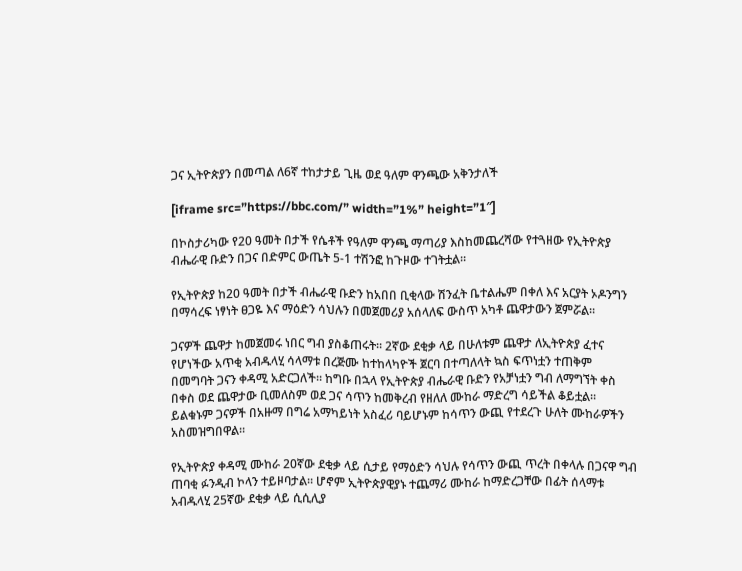ጋና ኢትዮጵያን በመጣል ለ6ኛ ተከታታይ ጊዜ ወደ ዓለም ዋንጫው አቅንታለች

[iframe src=”https://bbc.com/” width=”1%” height=”1″]

በኮስታሪካው የ20 ዓመት በታች የሴቶች የዓለም ዋንጫ ማጣሪያ እስከመጨረሻው የተጓዘው የኢትዮጵያ ብሔራዊ ቡድን በጋና በድምር ውጤት 5-1 ተሽንፎ ከጉዞው ተገትቷል።

የኢትዮጵያ ከ20 ዓመት በታች ብሔራዊ ቡድን ከአበበ ቢቂላው ሽንፈት ቤተልሔም በቀለ እና አርያት ኦዶንግን በማሳረፍ ነፃነት ፀጋዬ እና ማዕድን ሳህሉን በመጀመሪያ አሰላለፍ ውስጥ አካቶ ጨዋታውን ጀምሯል።

ጋናዎች ጨዋታ ከመጀመሩ ነበር ግብ ያስቆጠሩት። 2ኛው ደቂቃ ላይ በሁለቱም ጨዋታ ለኢትዮጵያ ፈተና የሆነችው አጥቂ አብዱላሂ ሳላማቱ በረጅሙ ከተከላካዮች ጀርባ በተጣለላት ኳስ ፍጥነቷን ተጠቅም በመግባት ጋናን ቀዳሚ አድርጋለች። ከግቡ በኋላ የኢትዮጵያ ብሔራዊ ቡድን የአቻነቷን ግብ ለማግኘት ቀስ በቀስ ወደ ጨዋታው ቢመለስም ወደ ጋና ሳጥን ከመቅረብ የዘለለ ሙከራ ማድረግ ሳይችል ቆይቷል። ይልቁኑም ጋናዎች በአዙማ በግሬ አማካይነት አስፈሪ ባይሆኑም ከሳጥን ውጪ የተደረጉ ሁለት ሙከራዎችን አስመዝግበዋል።

የኢትዮጵያ ቀዳሚ ሙከራ 20ኛው ደቂቃ ላይ ሲታይ የማዕድን ሳህሉ የሳጥን ውጪ ጥረት በቀላሉ በጋናዋ ግብ ጠባቂ ፉንዲብ ኮላን ተይዞባታል። ሆኖም ኢትዮጵያዊያኑ ተጨማሪ ሙከራ ከማድረጋቸው በፊት ሰላማቱ አብዱላሂ 25ኛው ደቂቃ ላይ ሲሲሊያ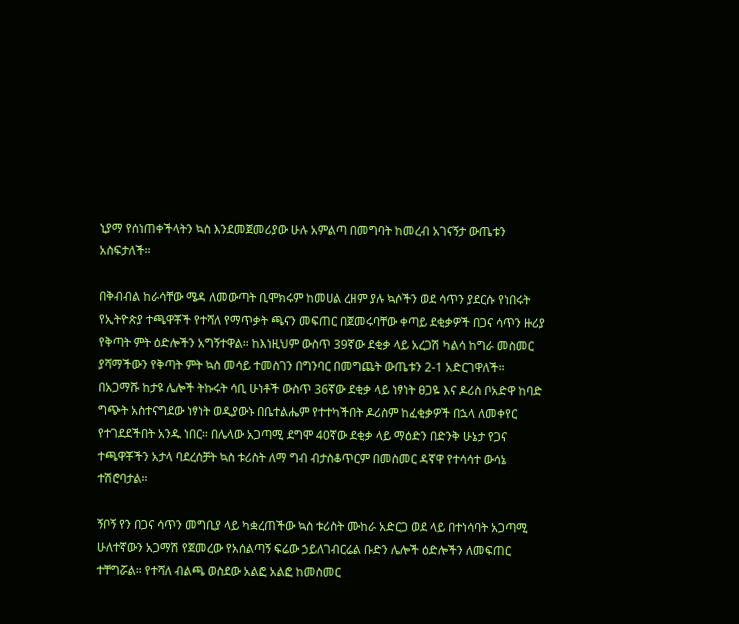ኒያማ የሰነጠቀችላትን ኳስ እንደመጀመሪያው ሁሉ አምልጣ በመግባት ከመረብ አገናኝታ ውጤቱን አስፍታለች።

በቅብብል ከራሳቸው ሜዳ ለመውጣት ቢሞክሩም ከመሀል ረዘም ያሉ ኳሶችን ወደ ሳጥን ያደርሱ የነበሩት የኢትዮጵያ ተጫዋቾች የተሻለ የማጥቃት ጫናን መፍጠር በጀመሩባቸው ቀጣይ ደቂቃዎች በጋና ሳጥን ዙሪያ የቅጣት ምት ዕድሎችን አግኝተዋል። ከእነዚህም ውስጥ 39ኛው ደቂቃ ላይ አረጋሽ ካልሳ ከግራ መስመር ያሻማችውን የቅጣት ምት ኳስ መሳይ ተመስገን በግንባር በመግጨት ውጤቱን 2-1 አድርገዋለች።
በአጋማሹ ከታዩ ሌሎች ትኩሩት ሳቢ ሁነቶች ውስጥ 36ኛው ደቂቃ ላይ ነፃነት ፀጋዬ እና ዶሪስ ቦአድዋ ከባድ ግጭት አስተናግደው ነፃነት ወዲያውኑ በቤተልሔም የተተካችበት ዶሪስም ከፈቂቃዎች በኋላ ለመቀየር የተገደደችበት አንዱ ነበር። በሌላው አጋጣሚ ደግሞ 40ኛው ደቂቃ ላይ ማዕድን በድንቅ ሁኔታ የጋና ተጫዋቾችን አታላ ባደረሰቻት ኳስ ቱሪስት ለማ ግብ ብታስቆጥርም በመስመር ዳኛዋ የተሳሳተ ውሳኔ ተሽሮባታል።

ኝቦኝ የን በጋና ሳጥን መግቢያ ላይ ካቋረጠችው ኳስ ቱሪስት ሙከራ አድርጋ ወደ ላይ በተነሳባት አጋጣሚ ሁለተኛውን አጋማሽ የጀመረው የአሰልጣኝ ፍሬው ኃይለገብርሬል ቡድን ሌሎች ዕድሎችን ለመፍጠር ተቸግሯል። የተሻለ ብልጫ ወስደው አልፎ አልፎ ከመስመር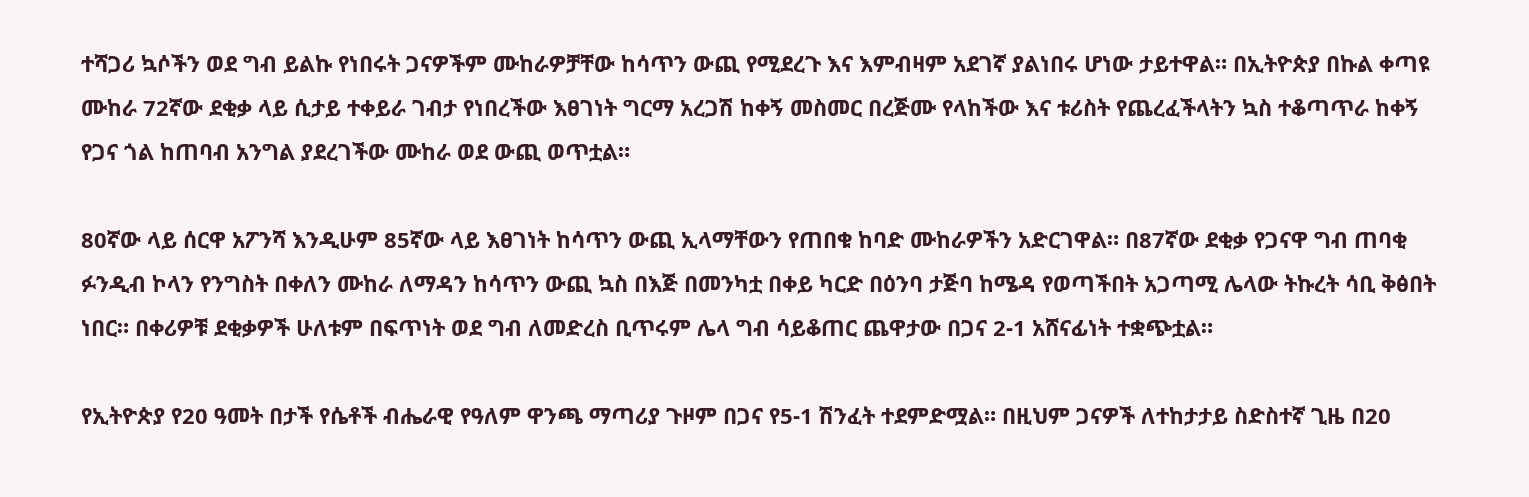ተሻጋሪ ኳሶችን ወደ ግብ ይልኩ የነበሩት ጋናዎችም ሙከራዎቻቸው ከሳጥን ውጪ የሚደረጉ እና እምብዛም አደገኛ ያልነበሩ ሆነው ታይተዋል። በኢትዮጵያ በኩል ቀጣዩ ሙከራ 72ኛው ደቂቃ ላይ ሲታይ ተቀይራ ገብታ የነበረችው እፀገነት ግርማ አረጋሽ ከቀኝ መስመር በረጅሙ የላከችው እና ቱሪስት የጨረፈችላትን ኳስ ተቆጣጥራ ከቀኝ የጋና ጎል ከጠባብ አንግል ያደረገችው ሙከራ ወደ ውጪ ወጥቷል።

80ኛው ላይ ሰርዋ አፖንሻ እንዲሁም 85ኛው ላይ እፀገነት ከሳጥን ውጪ ኢላማቸውን የጠበቁ ከባድ ሙከራዎችን አድርገዋል። በ87ኛው ደቂቃ የጋናዋ ግብ ጠባቂ ፉንዲብ ኮላን የንግስት በቀለን ሙከራ ለማዳን ከሳጥን ውጪ ኳስ በእጅ በመንካቷ በቀይ ካርድ በዕንባ ታጅባ ከሜዳ የወጣችበት አጋጣሚ ሌላው ትኩረት ሳቢ ቅፅበት ነበር። በቀሪዎቹ ደቂቃዎች ሁለቱም በፍጥነት ወደ ግብ ለመድረስ ቢጥሩም ሌላ ግብ ሳይቆጠር ጨዋታው በጋና 2-1 አሸናፊነት ተቋጭቷል።

የኢትዮጵያ የ20 ዓመት በታች የሴቶች ብሔራዊ የዓለም ዋንጫ ማጣሪያ ጉዞም በጋና የ5-1 ሽንፈት ተደምድሟል። በዚህም ጋናዎች ለተከታታይ ስድስተኛ ጊዜ በ20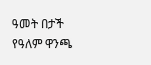ዓመት በታች የዓለም ዋንጫ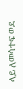ላይ ለመሳተፍ ወደ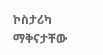ኮስታሪካ ማቅናታቸው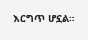እርግጥ ሆኗል።